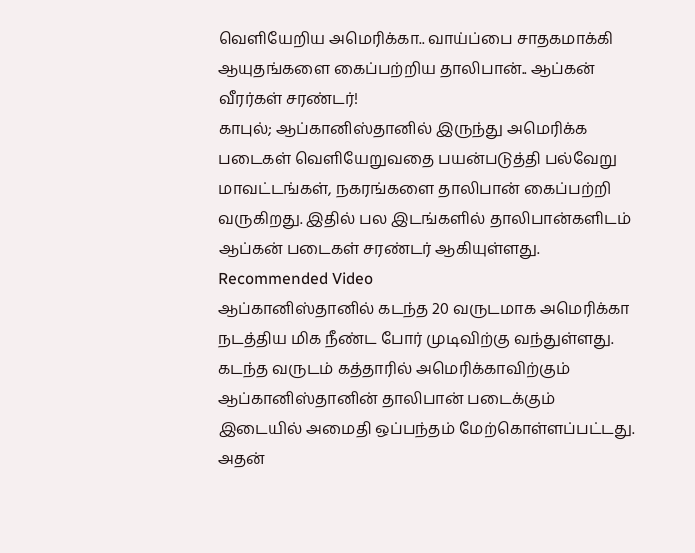வெளியேறிய அமெரிக்கா.. வாய்ப்பை சாதகமாக்கி ஆயுதங்களை கைப்பற்றிய தாலிபான்.. ஆப்கன் வீரர்கள் சரண்டர்!
காபுல்; ஆப்கானிஸ்தானில் இருந்து அமெரிக்க படைகள் வெளியேறுவதை பயன்படுத்தி பல்வேறு மாவட்டங்கள், நகரங்களை தாலிபான் கைப்பற்றி வருகிறது. இதில் பல இடங்களில் தாலிபான்களிடம் ஆப்கன் படைகள் சரண்டர் ஆகியுள்ளது.
Recommended Video
ஆப்கானிஸ்தானில் கடந்த 20 வருடமாக அமெரிக்கா நடத்திய மிக நீண்ட போர் முடிவிற்கு வந்துள்ளது. கடந்த வருடம் கத்தாரில் அமெரிக்காவிற்கும் ஆப்கானிஸ்தானின் தாலிபான் படைக்கும் இடையில் அமைதி ஒப்பந்தம் மேற்கொள்ளப்பட்டது.
அதன்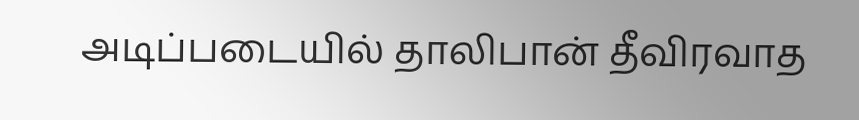அடிப்படையில் தாலிபான் தீவிரவாத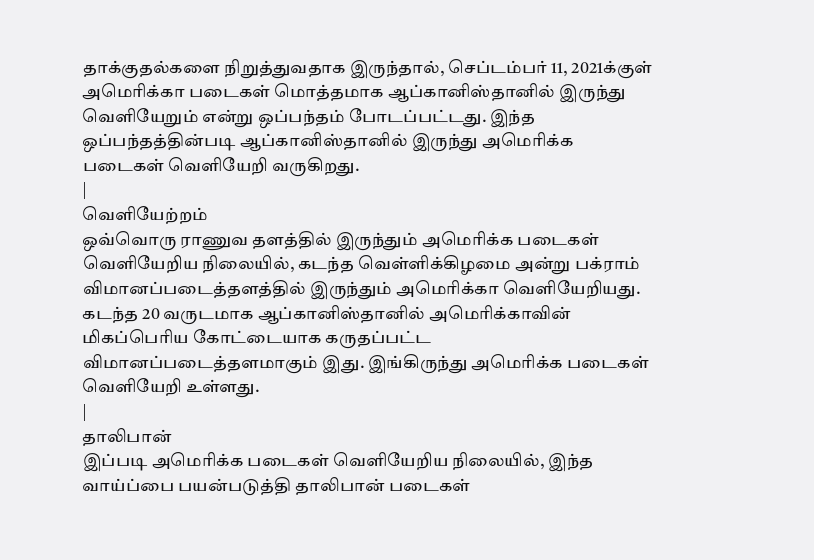தாக்குதல்களை நிறுத்துவதாக இருந்தால், செப்டம்பர் 11, 2021க்குள் அமெரிக்கா படைகள் மொத்தமாக ஆப்கானிஸ்தானில் இருந்து வெளியேறும் என்று ஒப்பந்தம் போடப்பட்டது. இந்த ஒப்பந்தத்தின்படி ஆப்கானிஸ்தானில் இருந்து அமெரிக்க படைகள் வெளியேறி வருகிறது.
|
வெளியேற்றம்
ஒவ்வொரு ராணுவ தளத்தில் இருந்தும் அமெரிக்க படைகள் வெளியேறிய நிலையில், கடந்த வெள்ளிக்கிழமை அன்று பக்ராம் விமானப்படைத்தளத்தில் இருந்தும் அமெரிக்கா வெளியேறியது. கடந்த 20 வருடமாக ஆப்கானிஸ்தானில் அமெரிக்காவின் மிகப்பெரிய கோட்டையாக கருதப்பட்ட விமானப்படைத்தளமாகும் இது. இங்கிருந்து அமெரிக்க படைகள் வெளியேறி உள்ளது.
|
தாலிபான்
இப்படி அமெரிக்க படைகள் வெளியேறிய நிலையில், இந்த வாய்ப்பை பயன்படுத்தி தாலிபான் படைகள்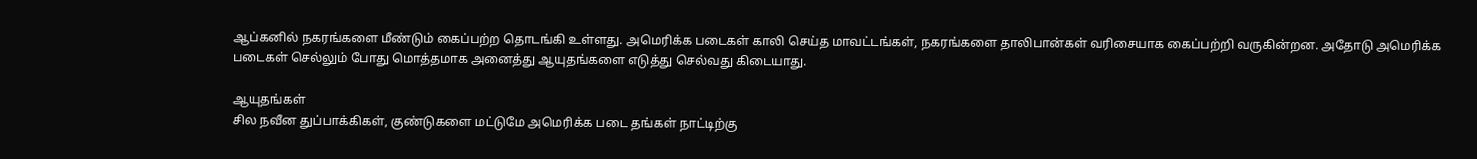ஆப்கனில் நகரங்களை மீண்டும் கைப்பற்ற தொடங்கி உள்ளது. அமெரிக்க படைகள் காலி செய்த மாவட்டங்கள், நகரங்களை தாலிபான்கள் வரிசையாக கைப்பற்றி வருகின்றன. அதோடு அமெரிக்க படைகள் செல்லும் போது மொத்தமாக அனைத்து ஆயுதங்களை எடுத்து செல்வது கிடையாது.

ஆயுதங்கள்
சில நவீன துப்பாக்கிகள், குண்டுகளை மட்டுமே அமெரிக்க படை தங்கள் நாட்டிற்கு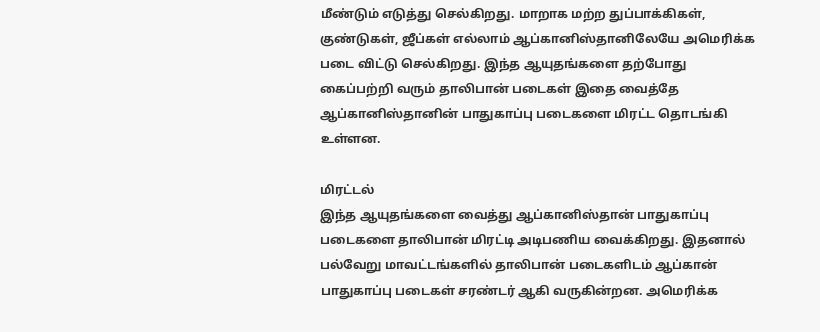மீண்டும் எடுத்து செல்கிறது. மாறாக மற்ற துப்பாக்கிகள், குண்டுகள், ஜீப்கள் எல்லாம் ஆப்கானிஸ்தானிலேயே அமெரிக்க படை விட்டு செல்கிறது. இந்த ஆயுதங்களை தற்போது கைப்பற்றி வரும் தாலிபான் படைகள் இதை வைத்தே ஆப்கானிஸ்தானின் பாதுகாப்பு படைகளை மிரட்ட தொடங்கி உள்ளன.

மிரட்டல்
இந்த ஆயுதங்களை வைத்து ஆப்கானிஸ்தான் பாதுகாப்பு படைகளை தாலிபான் மிரட்டி அடிபணிய வைக்கிறது. இதனால் பல்வேறு மாவட்டங்களில் தாலிபான் படைகளிடம் ஆப்கான் பாதுகாப்பு படைகள் சரண்டர் ஆகி வருகின்றன. அமெரிக்க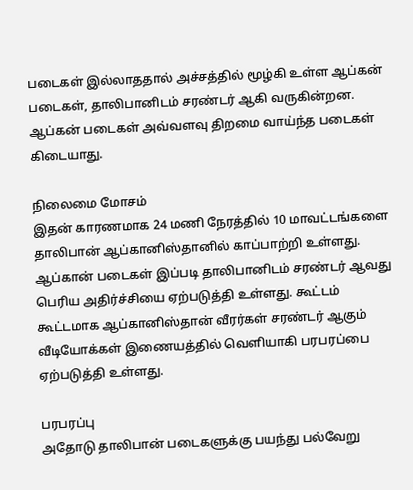படைகள் இல்லாததால் அச்சத்தில் மூழ்கி உள்ள ஆப்கன் படைகள், தாலிபானிடம் சரண்டர் ஆகி வருகின்றன. ஆப்கன் படைகள் அவ்வளவு திறமை வாய்ந்த படைகள் கிடையாது.

நிலைமை மோசம்
இதன் காரணமாக 24 மணி நேரத்தில் 10 மாவட்டங்களை தாலிபான் ஆப்கானிஸ்தானில் காப்பாற்றி உள்ளது. ஆப்கான் படைகள் இப்படி தாலிபானிடம் சரண்டர் ஆவது பெரிய அதிர்ச்சியை ஏற்படுத்தி உள்ளது. கூட்டம் கூட்டமாக ஆப்கானிஸ்தான் வீரர்கள் சரண்டர் ஆகும் வீடியோக்கள் இணையத்தில் வெளியாகி பரபரப்பை ஏற்படுத்தி உள்ளது.

பரபரப்பு
அதோடு தாலிபான் படைகளுக்கு பயந்து பல்வேறு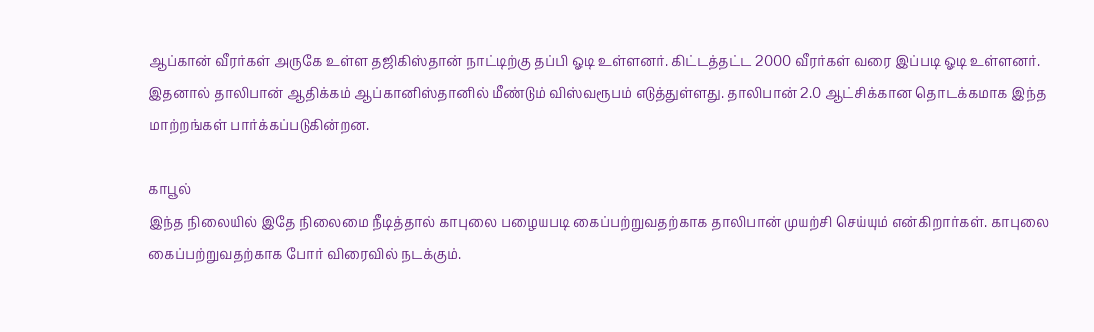ஆப்கான் வீரர்கள் அருகே உள்ள தஜிகிஸ்தான் நாட்டிற்கு தப்பி ஓடி உள்ளனர். கிட்டத்தட்ட 2000 வீரர்கள் வரை இப்படி ஓடி உள்ளனர். இதனால் தாலிபான் ஆதிக்கம் ஆப்கானிஸ்தானில் மீண்டும் விஸ்வரூபம் எடுத்துள்ளது. தாலிபான் 2.0 ஆட்சிக்கான தொடக்கமாக இந்த மாற்றங்கள் பார்க்கப்படுகின்றன.

காபூல்
இந்த நிலையில் இதே நிலைமை நீடித்தால் காபுலை பழையபடி கைப்பற்றுவதற்காக தாலிபான் முயற்சி செய்யும் என்கிறார்கள். காபுலை கைப்பற்றுவதற்காக போர் விரைவில் நடக்கும்.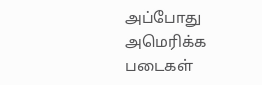அப்போது அமெரிக்க படைகள்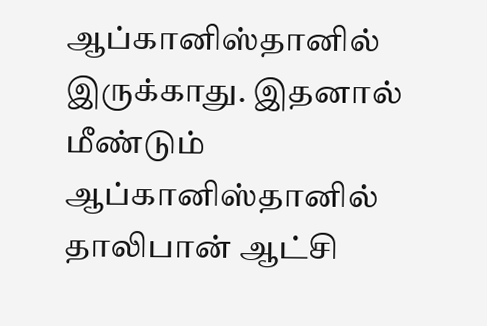ஆப்கானிஸ்தானில் இருக்காது. இதனால் மீண்டும் ஆப்கானிஸ்தானில் தாலிபான் ஆட்சி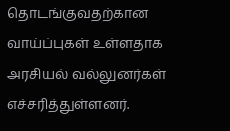தொடங்குவதற்கான வாய்ப்புகள் உள்ளதாக அரசியல் வல்லுனர்கள் எச்சரித்துள்ளனர்.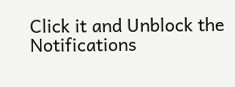Click it and Unblock the Notifications